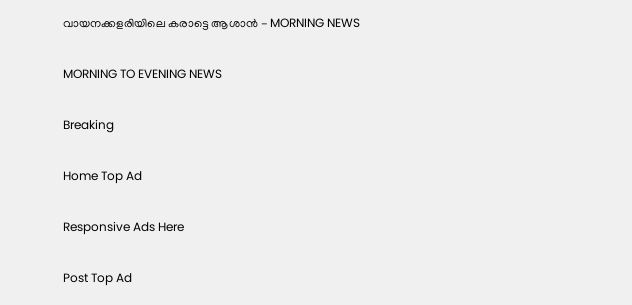വായനക്കളരിയിലെ കരാട്ടെ ആശാൻ - MORNING NEWS

MORNING TO EVENING NEWS

Breaking

Home Top Ad

Responsive Ads Here

Post Top Ad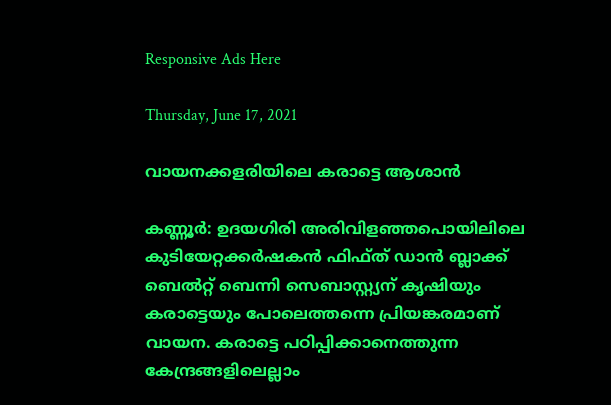Responsive Ads Here

Thursday, June 17, 2021

വായനക്കളരിയിലെ കരാട്ടെ ആശാൻ

കണ്ണൂർ: ഉദയഗിരി അരിവിളഞ്ഞപൊയിലിലെ കുടിയേറ്റക്കർഷകൻ ഫിഫ്ത് ഡാൻ ബ്ലാക്ക് ബെൽറ്റ് ബെന്നി സെബാസ്റ്റ്യന് കൃഷിയും കരാട്ടെയും പോലെത്തന്നെ പ്രിയങ്കരമാണ് വായന. കരാട്ടെ പഠിപ്പിക്കാനെത്തുന്ന കേന്ദ്രങ്ങളിലെല്ലാം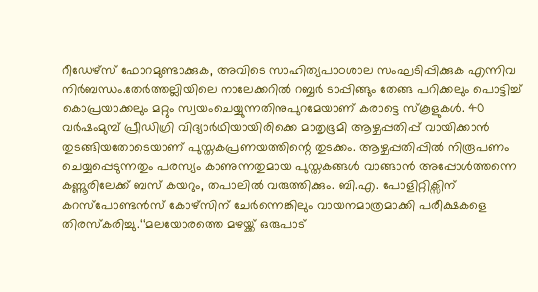റീഡേഴ്‌സ് ഫോറമുണ്ടാക്കുക, അവിടെ സാഹിത്യപാഠശാല സംഘടിപ്പിക്കുക എന്നിവ നിർബന്ധം.തേർത്തല്ലിയിലെ നാലേക്കറിൽ റബ്ബർ ടാപ്പിങ്ങും തേങ്ങ പറിക്കലും പൊട്ടിച്ച് കൊപ്രയാക്കലും മറ്റും സ്വയംചെയ്യുന്നതിനുപുറമേയാണ് കരാട്ടെ സ്കൂളുകൾ. 40 വർഷംമുമ്പ് പ്രീഡിഗ്രി വിദ്യാർഥിയായിരിക്കെ മാതൃഭൂമി ആഴ്ചപ്പതിപ്പ് വായിക്കാൻ തുടങ്ങിയതോടെയാണ് പുസ്തകപ്രണയത്തിന്റെ തുടക്കം. ആഴ്ചപ്പതിപ്പിൽ നിരൂപണം ചെയ്യപ്പെടുന്നതും പരസ്യം കാണുന്നതുമായ പുസ്തകങ്ങൾ വാങ്ങാൻ അപ്പോൾത്തന്നെ കണ്ണൂരിലേക്ക് ബസ് കയറും, തപാലിൽ വരുത്തിക്കും. ബി.എ. പോളിറ്റിക്സിന് കറസ്‌പോണ്ടൻസ് കോഴ്‌സിന് ചേർന്നെങ്കിലും വായനമാത്രമാക്കി പരീക്ഷകളെ തിരസ്കരിച്ചു.‘‘മലയോരത്തെ മഴയ്ക്ക് ഒരുപാട്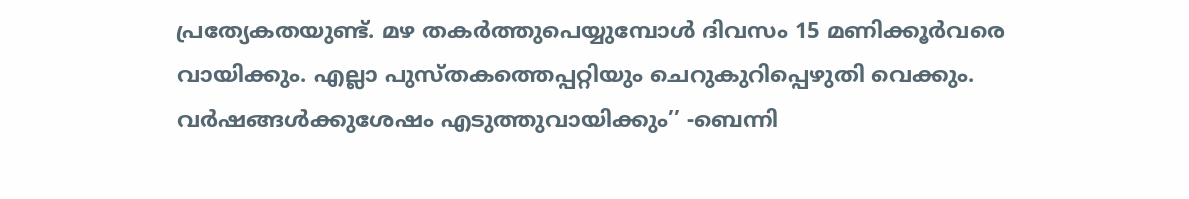പ്രത്യേകതയുണ്ട്. മഴ തകർത്തുപെയ്യുമ്പോൾ ദിവസം 15 മണിക്കൂർവരെ വായിക്കും. എല്ലാ പുസ്തകത്തെപ്പറ്റിയും ചെറുകുറിപ്പെഴുതി വെക്കും. വർഷങ്ങൾക്കുശേഷം എടുത്തുവായിക്കും’’ -ബെന്നി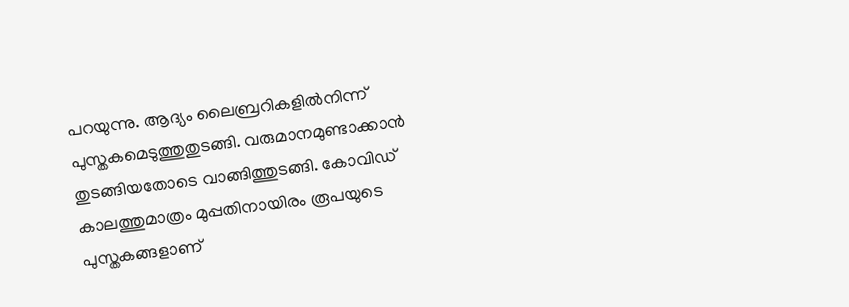പറയുന്നു. ആദ്യം ലൈബ്രറികളിൽനിന്ന് പുസ്തകമെടുത്തുതുടങ്ങി. വരുമാനമുണ്ടാക്കാൻ തുടങ്ങിയതോടെ വാങ്ങിത്തുടങ്ങി. കോവിഡ് കാലത്തുമാത്രം മുപ്പതിനായിരം രൂപയുടെ പുസ്തകങ്ങളാണ്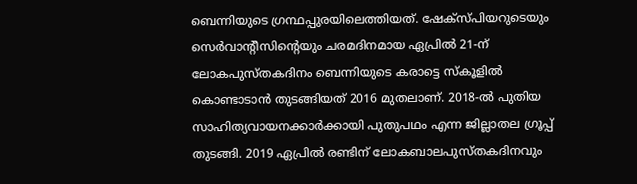ബെന്നിയുടെ ഗ്രന്ഥപ്പുരയിലെത്തിയത്. ഷേക്‌സ്പിയറുടെയും സെർവാന്റീസിന്റെയും ചരമദിനമായ ഏപ്രിൽ 21-ന് ലോകപുസ്തകദിനം ബെന്നിയുടെ കരാട്ടെ സ്കൂളിൽ കൊണ്ടാടാൻ തുടങ്ങിയത് 2016 മുതലാണ്. 2018-ൽ പുതിയ സാഹിത്യവായനക്കാർക്കായി പുതുപഥം എന്ന ജില്ലാതല ഗ്രൂപ്പ് തുടങ്ങി. 2019 ഏപ്രിൽ രണ്ടിന് ലോകബാലപുസ്തകദിനവും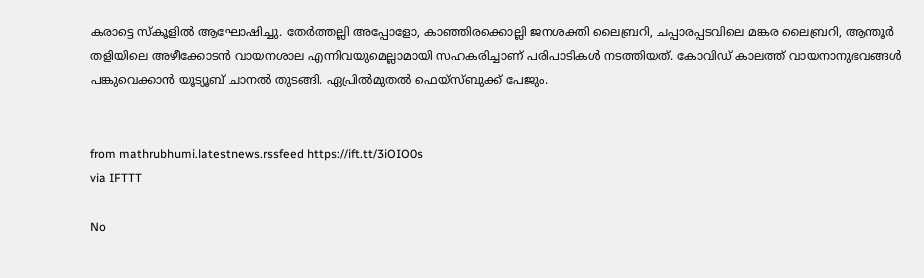കരാട്ടെ സ്കൂളിൽ ആഘോഷിച്ചു. തേർത്തല്ലി അപ്പോളോ, കാഞ്ഞിരക്കൊല്ലി ജനശക്തി ലൈബ്രറി, ചപ്പാരപ്പടവിലെ മങ്കര ലൈബ്രറി, ആന്തൂർ തളിയിലെ അഴീക്കോടൻ വായനശാല എന്നിവയുമെല്ലാമായി സഹകരിച്ചാണ് പരിപാടികൾ നടത്തിയത്. കോവിഡ് കാലത്ത് വായനാനുഭവങ്ങൾ പങ്കുവെക്കാൻ യൂട്യൂബ് ചാനൽ തുടങ്ങി. ഏപ്രിൽമുതൽ ഫെയ്‌സ്ബുക്ക് പേജും.


from mathrubhumi.latestnews.rssfeed https://ift.tt/3iOIO0s
via IFTTT

No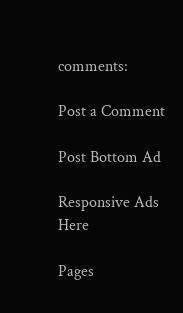comments:

Post a Comment

Post Bottom Ad

Responsive Ads Here

Pages